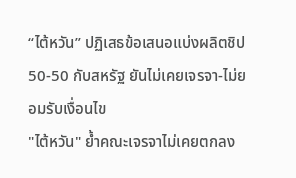“ไต้หวัน” ปฏิเสธข้อเสนอแบ่งผลิตชิป 50-50 กับสหรัฐ ยันไม่เคยเจรจา-ไม่ยอมรับเงื่อนไข
"ไต้หวัน" ย้ำคณะเจรจาไม่เคยตกลง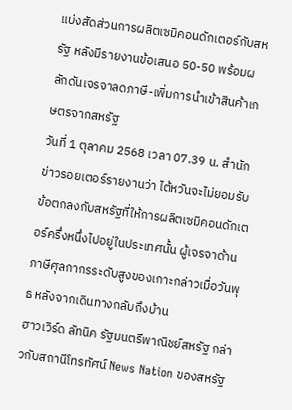แบ่งสัดส่วนการผลิตเซมิคอนดักเตอร์กับสหรัฐ หลังมีรายงานข้อเสนอ 50-50 พร้อมผลักดันเจรจาลดภาษี-เพิ่มการนำเข้าสินค้าเกษตรจากสหรัฐ
วันที่ 1 ตุลาคม 2568 เวลา 07.39 น. สำนักข่าวรอยเตอร์รายงานว่า ไต้หวันจะไม่ยอมรับข้อตกลงกับสหรัฐที่ให้การผลิตเซมิคอนดักเตอร์ครึ่งหนึ่งไปอยู่ในประเทศนั้น ผู้เจรจาด้านภาษีศุลกากรระดับสูงของเกาะกล่าวเมื่อวันพุธ หลังจากเดินทางกลับถึงบ้าน
ฮาวเวิร์ด ลัทนิค รัฐมนตรีพาณิชย์สหรัฐ กล่าวกับสถานีโทรทัศน์ News Nation ของสหรัฐ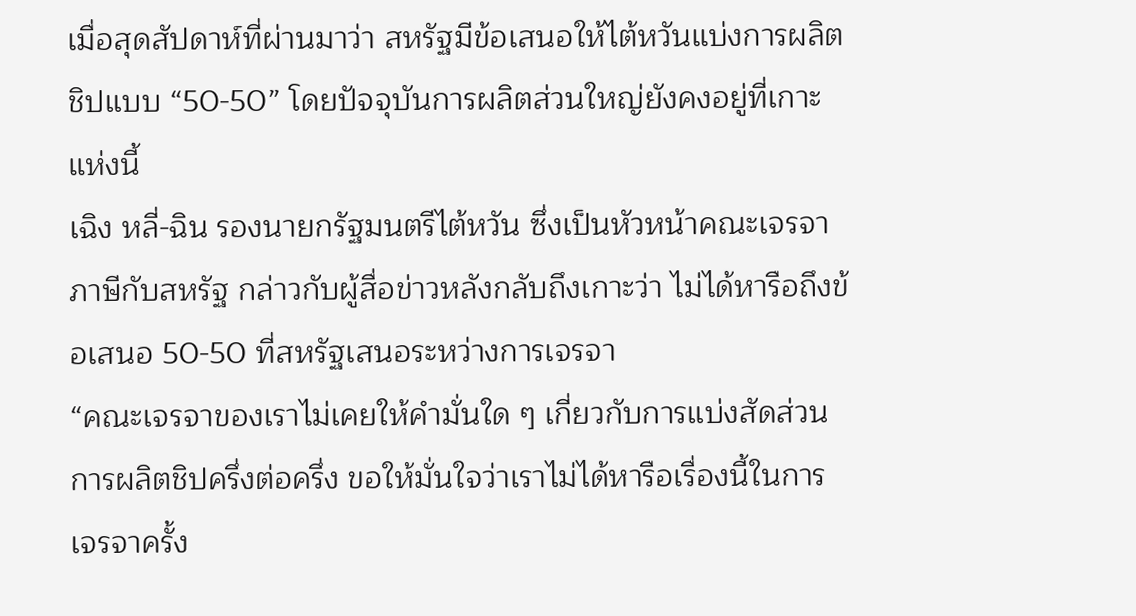เมื่อสุดสัปดาห์ที่ผ่านมาว่า สหรัฐมีข้อเสนอให้ไต้หวันแบ่งการผลิตชิปแบบ “50-50” โดยปัจจุบันการผลิตส่วนใหญ่ยังคงอยู่ที่เกาะแห่งนี้
เฉิง หลี่-ฉิน รองนายกรัฐมนตรีไต้หวัน ซึ่งเป็นหัวหน้าคณะเจรจาภาษีกับสหรัฐ กล่าวกับผู้สื่อข่าวหลังกลับถึงเกาะว่า ไม่ได้หารือถึงข้อเสนอ 50-50 ที่สหรัฐเสนอระหว่างการเจรจา
“คณะเจรจาของเราไม่เคยให้คำมั่นใด ๆ เกี่ยวกับการแบ่งสัดส่วนการผลิตชิปครึ่งต่อครึ่ง ขอให้มั่นใจว่าเราไม่ได้หารือเรื่องนี้ในการเจรจาครั้ง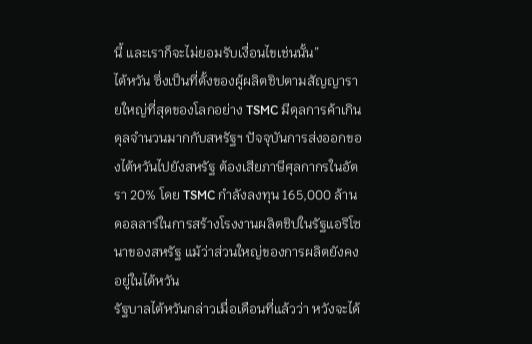นี้ และเราก็จะไม่ยอมรับเงื่อนไขเช่นนั้น”
ไต้หวัน ซึ่งเป็นที่ตั้งของผู้ผลิตชิปตามสัญญารายใหญ่ที่สุดของโลกอย่าง TSMC มีดุลการค้าเกินดุลจำนวนมากกับสหรัฐฯ ปัจจุบันการส่งออกของไต้หวันไปยังสหรัฐ ต้องเสียภาษีศุลกากรในอัตรา 20% โดย TSMC กำลังลงทุน 165,000 ล้านดอลลาร์ในการสร้างโรงงานผลิตชิปในรัฐแอริโซนาของสหรัฐ แม้ว่าส่วนใหญ่ของการผลิตยังคงอยู่ในไต้หวัน
รัฐบาลไต้หวันกล่าวเมื่อเดือนที่แล้วว่า หวังจะได้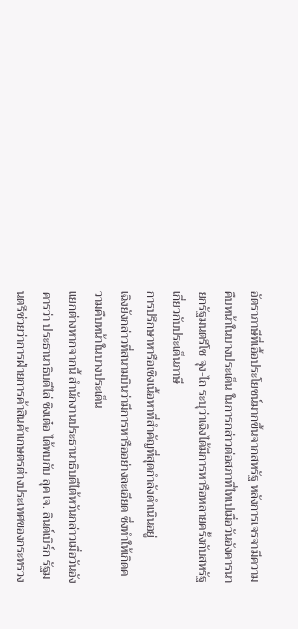อัตราภาษีที่เอื้อประโยชน์มากขึ้นจากสหรัฐ หลังการเจรจามีความคืบหน้าในบางประเด็น ในการกล่าวต่อสภาที่ไทเปเมื่อวันอังคารนายกรัฐมนตรีโช จุง-ไถ ระบุว่าเฉิงได้มีการหารือหลายครั้งกับสหรัฐเกี่ยวกับประเด็นภาษี
การปรึกษาหารือเชิงเนื้อหาที่สำคัญที่สุดกำลังดำเนินอยู่
เฉิงยังกล่าวที่สนามบินว่ามีการหารืออย่างละเอียด ซึ่งทำให้เกิดความคืบหน้าในบางประเด็น
แยกต่างหากจากนี้ สำนักงานประธานาธิบดีไต้หวันกล่าวเมื่อวันอังคารว่า ประธานาธิบดีไล่ ชิงเต๋อ ได้พบกับ ลุค เจ. ลินด์เบิร์ก รัฐมนตรีช่วยว่าการฝ่ายการค้าสินค้าเกษตรต่างประเทศของกระทรวง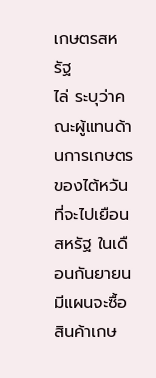เกษตรสหรัฐ
ไล่ ระบุว่าคณะผู้แทนด้านการเกษตรของไต้หวันที่จะไปเยือนสหรัฐ ในเดือนกันยายน มีแผนจะซื้อสินค้าเกษ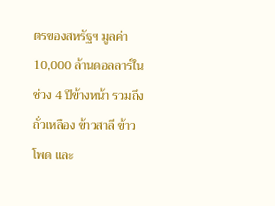ตรของสหรัฐฯ มูลค่า 10,000 ล้านดอลลาร์ในช่วง 4 ปีข้างหน้า รวมถึงถั่วเหลือง ข้าวสาลี ข้าวโพด และ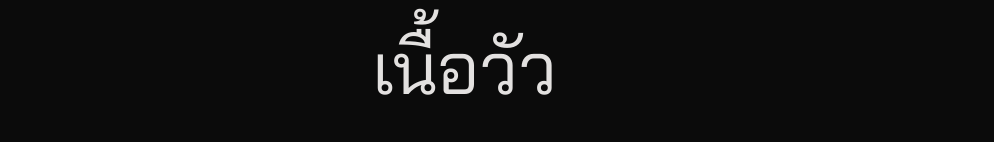เนื้อวัว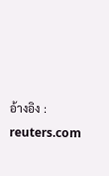อ้างอิง : reuters.com